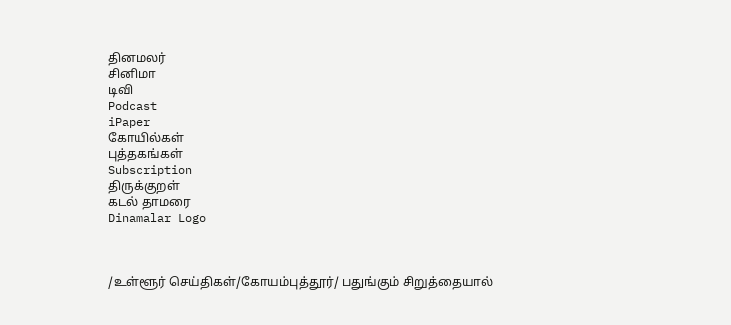தினமலர்
சினிமா
டிவி
Podcast
iPaper
கோயில்கள்
புத்தகங்கள்
Subscription
திருக்குறள்
கடல் தாமரை
Dinamalar Logo



/உள்ளூர் செய்திகள்/கோயம்புத்தூர்/ பதுங்கும் சிறுத்தையால்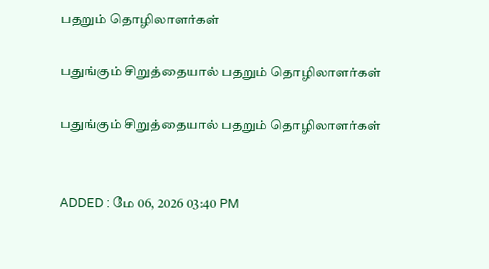பதறும் தொழிலாளர்கள்

பதுங்கும் சிறுத்தையால் பதறும் தொழிலாளர்கள்

பதுங்கும் சிறுத்தையால் பதறும் தொழிலாளர்கள்


ADDED : மே 06, 2026 03:40 PM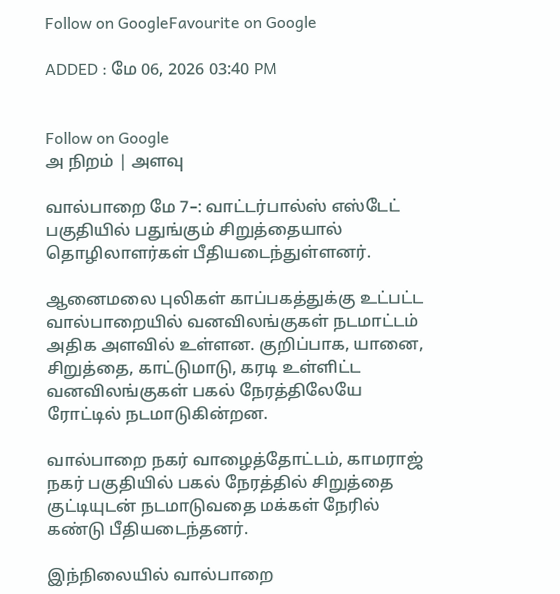Follow on GoogleFavourite on Google

ADDED : மே 06, 2026 03:40 PM


Follow on Google
அ நிறம் | அளவு

வால்பாறை மே 7–: வாட்டர்பால்ஸ் எஸ்டேட் பகுதியில் பதுங்கும் சிறுத்தையால் தொழிலாளர்கள் பீதியடைந்துள்ளனர்.

ஆனைமலை புலிகள் காப்பகத்துக்கு உட்பட்ட வால்பாறையில் வனவிலங்குகள் நடமாட்டம் அதிக அளவில் உள்ளன. குறிப்பாக, யானை, சிறுத்தை, காட்டுமாடு, கரடி உள்ளிட்ட வனவிலங்குகள் பகல் நேரத்திலேயே ரோட்டில் நடமாடுகின்றன.

வால்பாறை நகர் வாழைத்தோட்டம், காமராஜ் நகர் பகுதியில் பகல் நேரத்தில் சிறுத்தை குட்டியுடன் நடமாடுவதை மக்கள் நேரில் கண்டு பீதியடைந்தனர்.

இந்நிலையில் வால்பாறை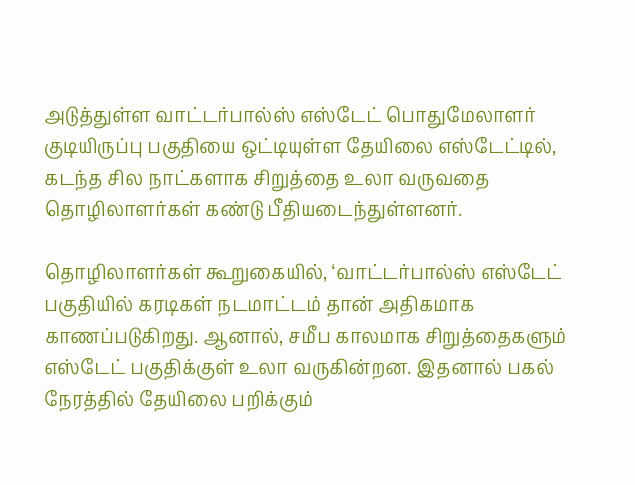அடுத்துள்ள வாட்டர்பால்ஸ் எஸ்டேட் பொதுமேலாளர் குடியிருப்பு பகுதியை ஒட்டியுள்ள தேயிலை எஸ்டேட்டில், கடந்த சில நாட்களாக சிறுத்தை உலா வருவதை தொழிலாளர்கள் கண்டு பீதியடைந்துள்ளனர்.

தொழிலாளர்கள் கூறுகையில், ‘வாட்டர்பால்ஸ் எஸ்டேட் பகுதியில் கரடிகள் நடமாட்டம் தான் அதிகமாக காணப்படுகிறது. ஆனால், சமீப காலமாக சிறுத்தைகளும் எஸ்டேட் பகுதிக்குள் உலா வருகின்றன. இதனால் பகல் நேரத்தில் தேயிலை பறிக்கும்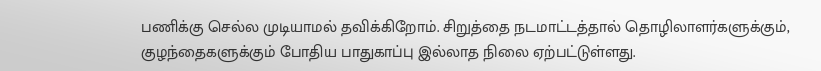பணிக்கு செல்ல முடியாமல் தவிக்கிறோம். சிறுத்தை நடமாட்டத்தால் தொழிலாளர்களுக்கும், குழந்தைகளுக்கும் போதிய பாதுகாப்பு இல்லாத நிலை ஏற்பட்டுள்ளது.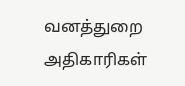வனத்துறை அதிகாரிகள்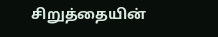சிறுத்தையின்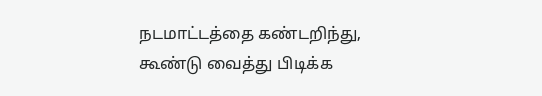நடமாட்டத்தை கண்டறிந்து, கூண்டு வைத்து பிடிக்க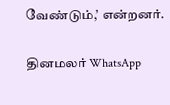வேண்டும்,’ என்றனர்.

தினமலர் WhatsApp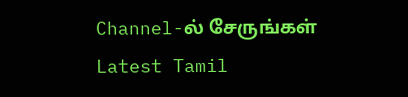Channel-ல் சேருங்கள்
Latest Tamil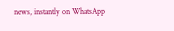news, instantly on WhatsApp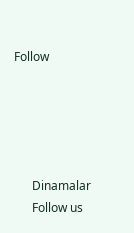Follow





      Dinamalar
      Follow us